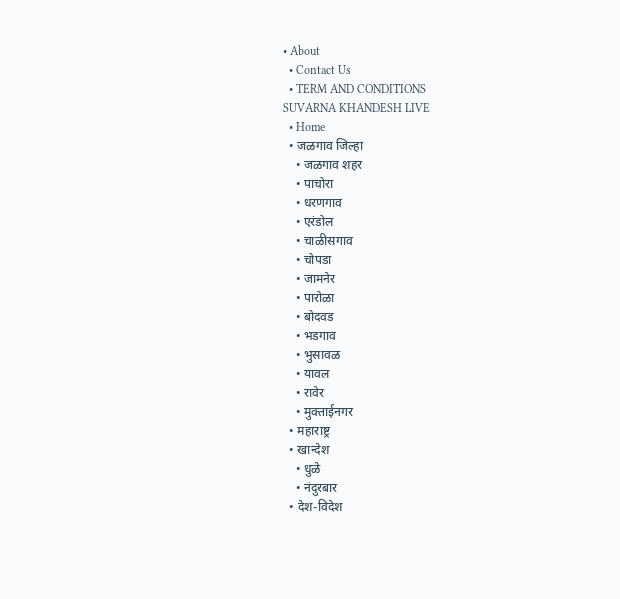• About
  • Contact Us
  • TERM AND CONDITIONS
SUVARNA KHANDESH LIVE
  • Home
  • जळगाव जिल्हा
    • जळगाव शहर
    • पाचोरा
    • धरणगाव
    • एरंडोल
    • चाळीसगाव
    • चोपडा
    • जामनेर
    • पारोळा
    • बोदवड
    • भडगाव
    • भुसावळ
    • यावल
    • रावेर
    • मुक्ताईनगर
  • महाराष्ट्र
  • खान्देश
    • धुळे
    • नंदुरबार
  • देश-विदेश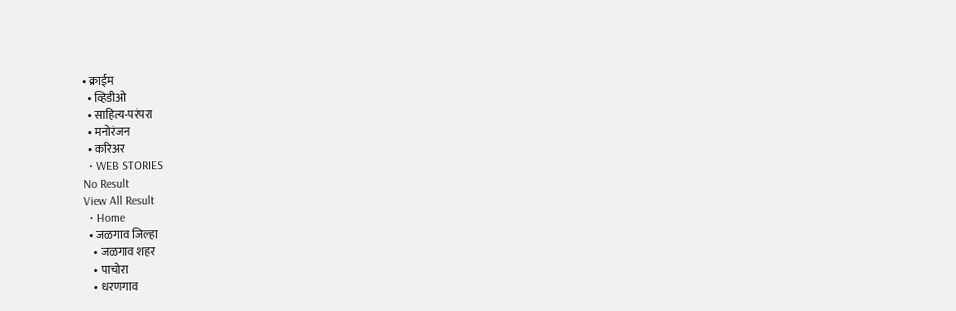• क्राईम
  • व्हिडीओ
  • साहित्य-परंपरा
  • मनोरंजन
  • करिअर
  • WEB STORIES
No Result
View All Result
  • Home
  • जळगाव जिल्हा
    • जळगाव शहर
    • पाचोरा
    • धरणगाव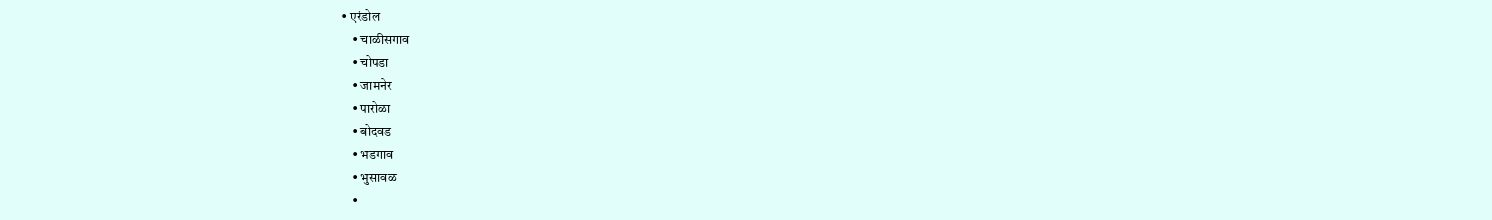• एरंडोल
    • चाळीसगाव
    • चोपडा
    • जामनेर
    • पारोळा
    • बोदवड
    • भडगाव
    • भुसावळ
    •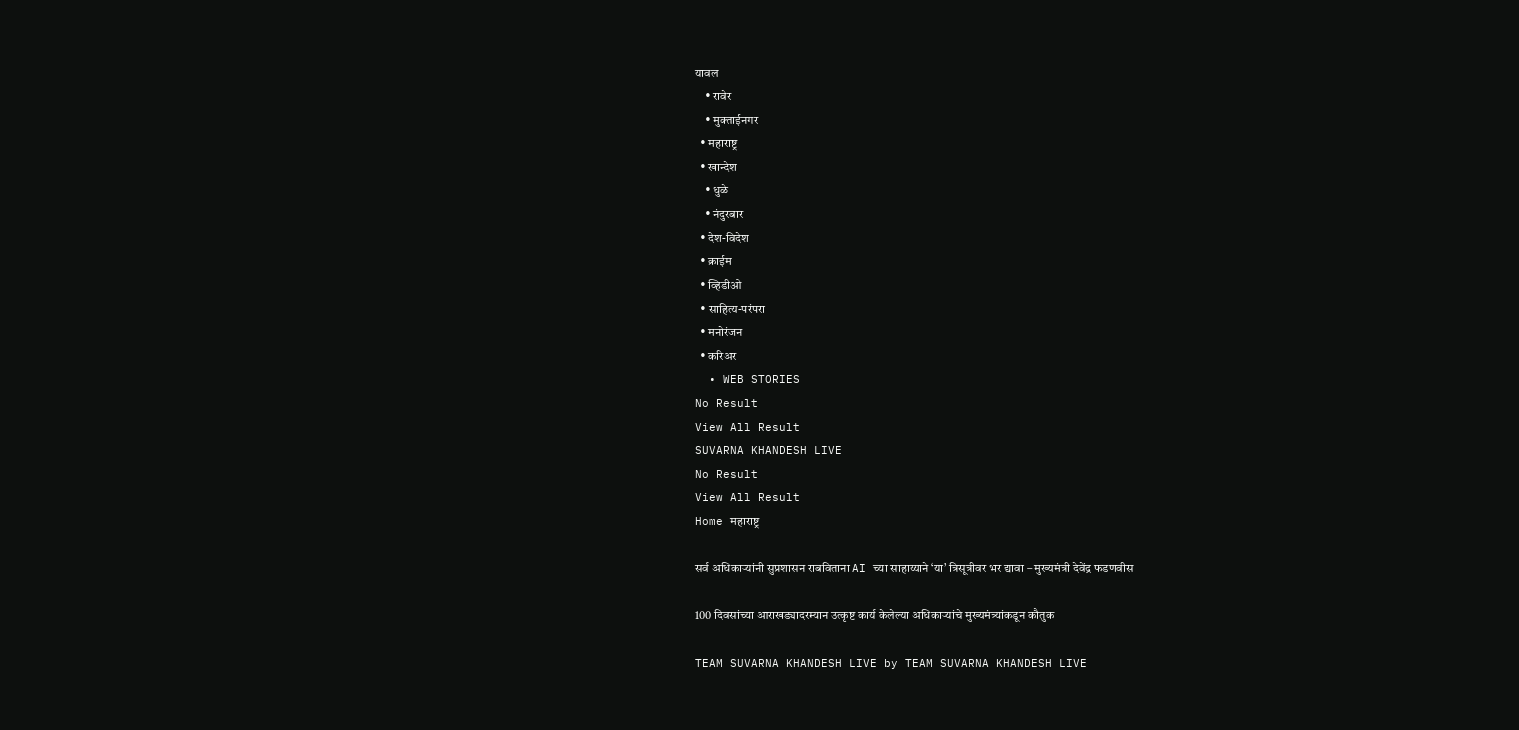यावल
    • रावेर
    • मुक्ताईनगर
  • महाराष्ट्र
  • खान्देश
    • धुळे
    • नंदुरबार
  • देश-विदेश
  • क्राईम
  • व्हिडीओ
  • साहित्य-परंपरा
  • मनोरंजन
  • करिअर
  • WEB STORIES
No Result
View All Result
SUVARNA KHANDESH LIVE
No Result
View All Result
Home महाराष्ट्र

सर्व अधिकाऱ्यांनी सुप्रशासन राबविताना AI च्या साहाय्याने ‘या’ त्रिसूत्रीवर भर द्यावा – मुख्यमंत्री देवेंद्र फडणवीस

100 दिवसांच्या आराखड्यादरम्यान उत्कृष्ट कार्य केलेल्या अधिकाऱ्यांचे मुख्यमंत्र्यांकडून कौतुक

TEAM SUVARNA KHANDESH LIVE by TEAM SUVARNA KHANDESH LIVE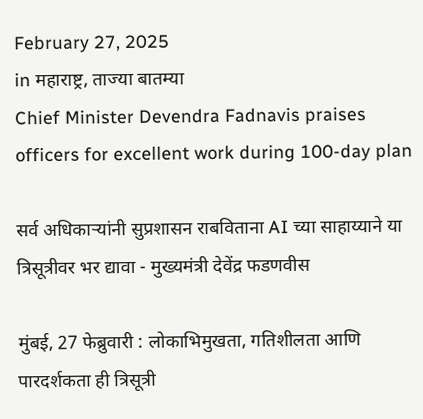February 27, 2025
in महाराष्ट्र, ताज्या बातम्या
Chief Minister Devendra Fadnavis praises officers for excellent work during 100-day plan

सर्व अधिकाऱ्यांनी सुप्रशासन राबविताना AI च्या साहाय्याने या त्रिसूत्रीवर भर द्यावा - मुख्यमंत्री देवेंद्र फडणवीस

मुंबई, 27 फेब्रुवारी : लोकाभिमुखता, गतिशीलता आणि पारदर्शकता ही त्रिसूत्री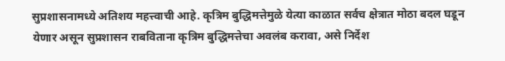सुप्रशासनामध्ये अतिशय महत्त्वाची आहे. कृत्रिम बुद्धिमत्तेमुळे येत्या काळात सर्वच क्षेत्रात मोठा बदल घडून येणार असून सुप्रशासन राबविताना कृत्रिम बुद्धिमत्तेचा अवलंब करावा, असे निर्देश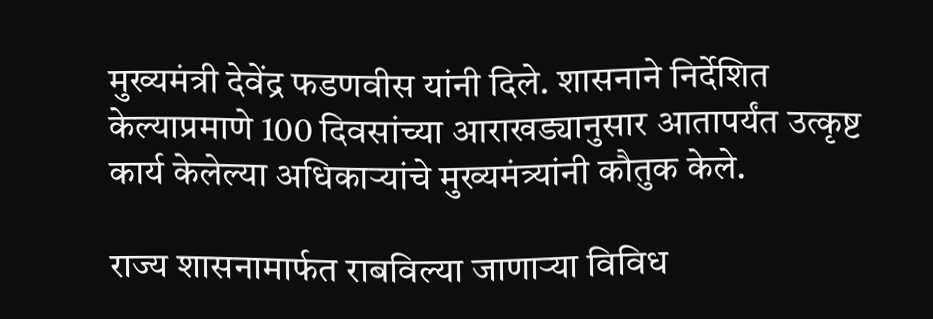मुख्यमंत्री देवेंद्र फडणवीस यांनी दिले. शासनाने निर्देशित केल्याप्रमाणे 100 दिवसांच्या आराखड्यानुसार आतापर्यंत उत्कृष्ट कार्य केलेल्या अधिकाऱ्यांचे मुख्यमंत्र्यांनी कौतुक केले.

राज्य शासनामार्फत राबविल्या जाणाऱ्या विविध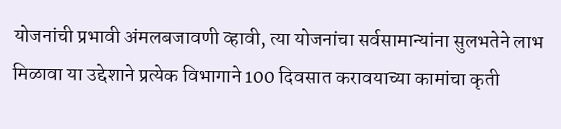योजनांची प्रभावी अंमलबजावणी व्हावी, त्या योजनांचा सर्वसामान्यांना सुलभतेने लाभ मिळावा या उद्देशाने प्रत्येक विभागाने 100 दिवसात करावयाच्या कामांचा कृती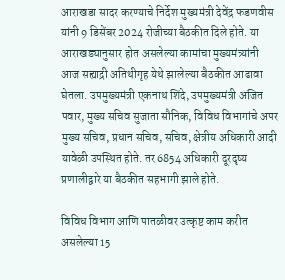आराखडा सादर करण्याचे निर्देश मुख्यमंत्री देवेंद्र फडणवीस यांनी 9 डिसेंबर 2024 रोजीच्या बैठकीत दिले होते. या आराखड्यानुसार होत असलेल्या कामांचा मुख्यमंत्र्यांनी आज सह्याद्री अतिथीगृह येथे झालेल्या बैठकीत आढावा घेतला. उपमुख्यमंत्री एकनाथ शिंदे, उपमुख्यमंत्री अजित पवार, मुख्य सचिव सुजाता सौनिक, विविध विभागांचे अपर मुख्य सचिव, प्रधान सचिव, सचिव, क्षेत्रीय अधिकारी आदी यावेळी उपस्थित होते. तर 6854 अधिकारी दूरदृष्य प्रणालीद्वारे या बैठकीत सहभागी झाले होते.

विविध विभाग आणि पातळीवर उत्कृष्ट काम करीत असलेल्या 15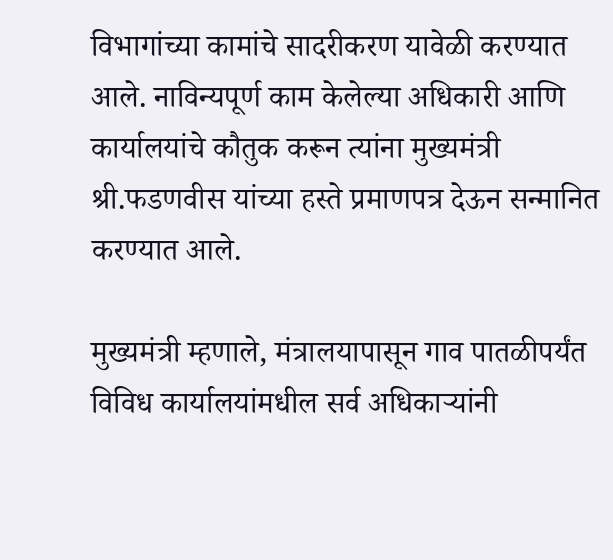विभागांच्या कामांचे सादरीकरण यावेळी करण्यात आले. नाविन्यपूर्ण काम केलेल्या अधिकारी आणि कार्यालयांचे कौतुक करून त्यांना मुख्यमंत्री श्री.फडणवीस यांच्या हस्ते प्रमाणपत्र देऊन सन्मानित करण्यात आले.

मुख्यमंत्री म्हणाले, मंत्रालयापासून गाव पातळीपर्यंत विविध कार्यालयांमधील सर्व अधिकाऱ्यांनी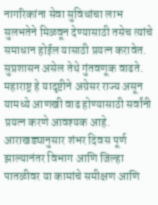नागरिकांना सेवा सुविधांचा लाभ सुलभतेने मिळवून देण्यासाठी तसेच त्यांचे समाधान होईल यासाठी प्रयत्न करावेत. सुप्रशासन असेल तेथे गुंतवणूक वाढते. महाराष्ट्र हे यादृष्टीने अग्रेसर राज्य असून यामध्ये आणखी वाढ होण्यासाठी सर्वांनी प्रयत्न करणे आवश्यक आहे. आराखड्यानुसार शंभर दिवस पूर्ण झाल्यानंतर विभाग आणि जिल्हा पातळीवर या कामांचे समीक्षण आणि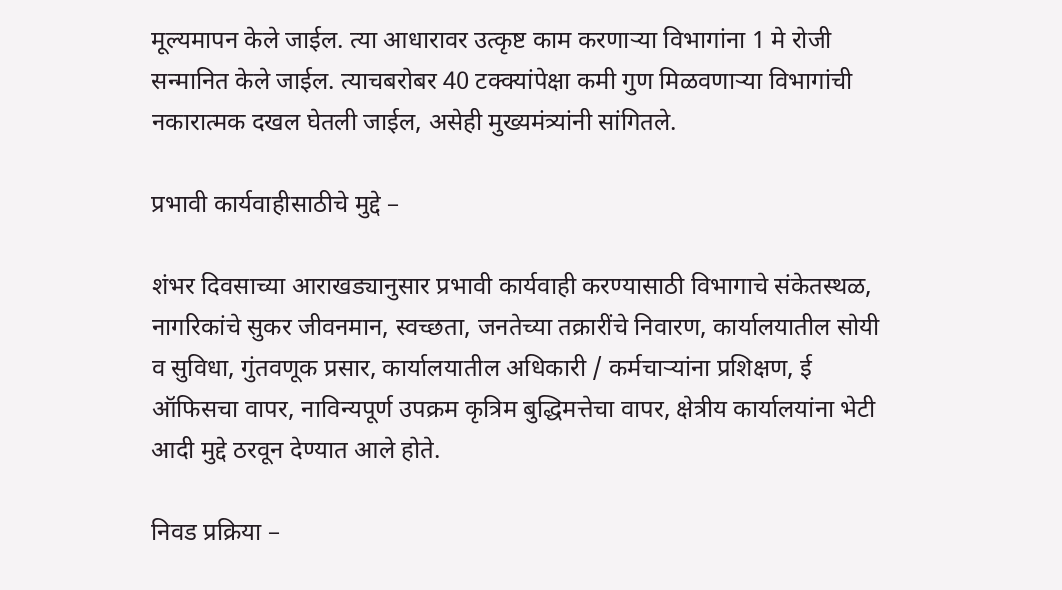मूल्यमापन केले जाईल. त्या आधारावर उत्कृष्ट काम करणाऱ्या विभागांना 1 मे रोजी सन्मानित केले जाईल. त्याचबरोबर 40 टक्क्यांपेक्षा कमी गुण मिळवणाऱ्या विभागांची नकारात्मक दखल घेतली जाईल, असेही मुख्यमंत्र्यांनी सांगितले.

प्रभावी कार्यवाहीसाठीचे मुद्दे –

शंभर दिवसाच्या आराखड्यानुसार प्रभावी कार्यवाही करण्यासाठी विभागाचे संकेतस्थळ, नागरिकांचे सुकर जीवनमान, स्वच्छता, जनतेच्या तक्रारींचे निवारण, कार्यालयातील सोयी व सुविधा, गुंतवणूक प्रसार, कार्यालयातील अधिकारी / कर्मचाऱ्यांना प्रशिक्षण, ई ऑफिसचा वापर, नाविन्यपूर्ण उपक्रम कृत्रिम बुद्धिमत्तेचा वापर, क्षेत्रीय कार्यालयांना भेटी आदी मुद्दे ठरवून देण्यात आले होते.

निवड प्रक्रिया –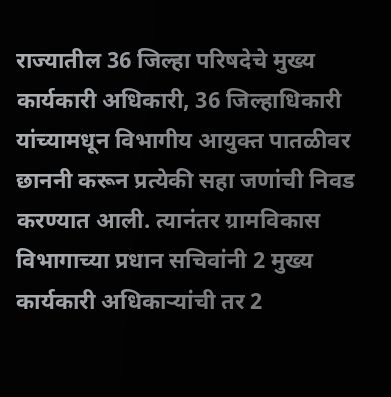राज्यातील 36 जिल्हा परिषदेचे मुख्य कार्यकारी अधिकारी, 36 जिल्हाधिकारी यांच्यामधून विभागीय आयुक्त पातळीवर छाननी करून प्रत्येकी सहा जणांची निवड करण्यात आली. त्यानंतर ग्रामविकास विभागाच्या प्रधान सचिवांनी 2 मुख्य कार्यकारी अधिकाऱ्यांची तर 2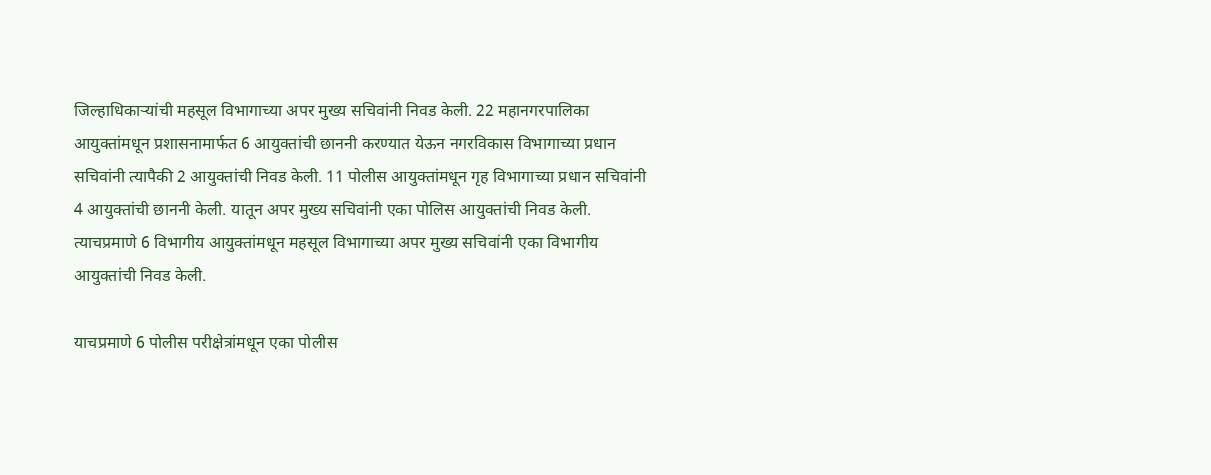जिल्हाधिकाऱ्यांची महसूल विभागाच्या अपर मुख्य सचिवांनी निवड केली. 22 महानगरपालिका आयुक्तांमधून प्रशासनामार्फत 6 आयुक्तांची छाननी करण्यात येऊन नगरविकास विभागाच्या प्रधान सचिवांनी त्यापैकी 2 आयुक्तांची निवड केली. 11 पोलीस आयुक्तांमधून गृह विभागाच्या प्रधान सचिवांनी 4 आयुक्तांची छाननी केली. यातून अपर मुख्य सचिवांनी एका पोलिस आयुक्तांची निवड केली. त्याचप्रमाणे 6 विभागीय आयुक्तांमधून महसूल विभागाच्या अपर मुख्य सचिवांनी एका विभागीय आयुक्तांची निवड केली.

याचप्रमाणे 6 पोलीस परीक्षेत्रांमधून एका पोलीस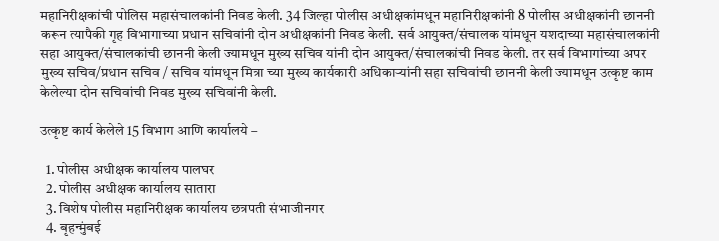महानिरीक्षकांची पोलिस महासंचालकांनी निवड केली. 34 जिल्हा पोलीस अधीक्षकांमधून महानिरीक्षकांनी 8 पोलीस अधीक्षकांनी छाननी करून त्यापैकी गृह विभागाच्या प्रधान सचिवांनी दोन अधीक्षकांनी निवड केली. सर्व आयुक्त/संचालक यांमधून यशदाच्या महासंचालकांनी सहा आयुक्त/संचालकांची छाननी केली ज्यामधून मुख्य सचिव यांनी दोन आयुक्त/संचालकांची निवड केली. तर सर्व विभागांच्या अपर मुख्य सचिव/प्रधान सचिव / सचिव यांमधून मित्रा च्या मुख्य कार्यकारी अधिकाऱ्यांनी सहा सचिवांची छाननी केली ज्यामधून उत्कृष्ट काम केलेल्या दोन सचिवांची निवड मुख्य सचिवांनी केली.

उत्कृष्ट कार्य केलेले 15 विभाग आणि कार्यालये –

  1. पोलीस अधीक्षक कार्यालय पालघर
  2. पोलीस अधीक्षक कार्यालय सातारा
  3. विशेष पोलीस महानिरीक्षक कार्यालय छत्रपती संभाजीनगर
  4. बृहन्मुंबई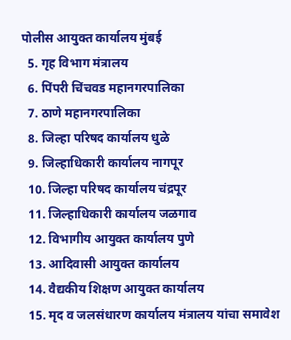पोलीस आयुक्त कार्यालय मुंबई
  5. गृह विभाग मंत्रालय
  6. पिंपरी चिंचवड महानगरपालिका
  7. ठाणे महानगरपालिका
  8. जिल्हा परिषद कार्यालय धुळे
  9. जिल्हाधिकारी कार्यालय नागपूर
  10. जिल्हा परिषद कार्यालय चंद्रपूर
  11. जिल्हाधिकारी कार्यालय जळगाव
  12. विभागीय आयुक्त कार्यालय पुणे
  13. आदिवासी आयुक्त कार्यालय
  14. वैद्यकीय शिक्षण आयुक्त कार्यालय
  15. मृद व जलसंधारण कार्यालय मंत्रालय यांचा समावेश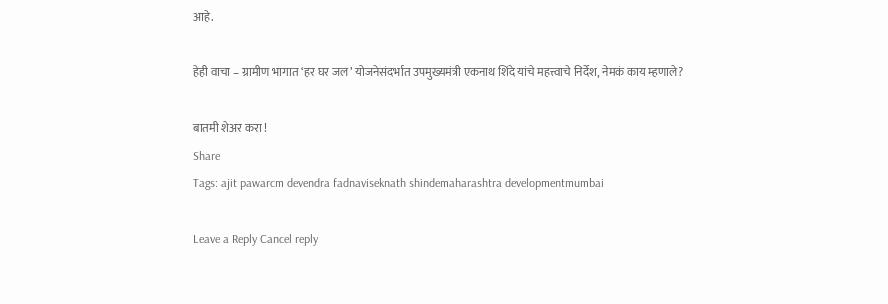आहे.

हेही वाचा – ग्रामीण भागात ‘हर घर जल’ योजनेसंदर्भात उपमुख्यमंत्री एकनाथ शिंदे यांचे महत्त्वाचे निर्देश, नेमकं काय म्हणाले?

बातमी शेअर करा !
Share
Tags: ajit pawarcm devendra fadnaviseknath shindemaharashtra developmentmumbai

Leave a Reply Cancel reply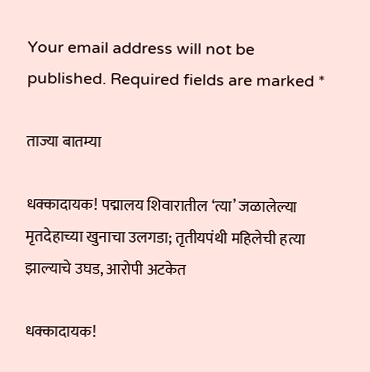Your email address will not be published. Required fields are marked *

ताज्या बातम्या

धक्कादायक! पद्मालय शिवारातील ‘त्या’ जळालेल्या मृतदेहाच्या खुनाचा उलगडा; तृतीयपंथी महिलेची हत्या झाल्याचे उघड, आरोपी अटकेत

धक्कादायक!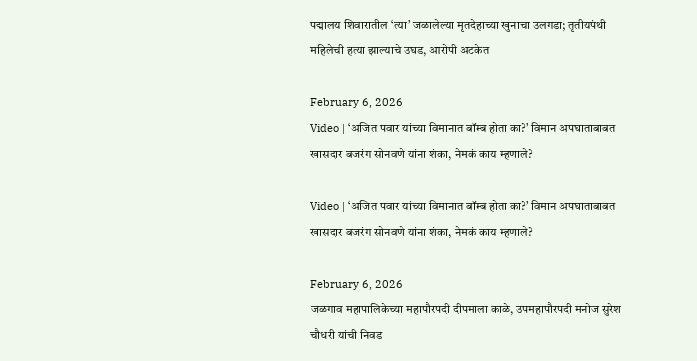पद्मालय शिवारातील ‘त्या’ जळालेल्या मृतदेहाच्या खुनाचा उलगडा; तृतीयपंथी महिलेची हत्या झाल्याचे उघड, आरोपी अटकेत

February 6, 2026
Video | ‘अजित पवार यांच्या विमानात बॉम्ब होता का?’ विमान अपघाताबाबत खासदार बजरंग सोनवणे यांना शंका, नेमकं काय म्हणाले?

Video | ‘अजित पवार यांच्या विमानात बॉम्ब होता का?’ विमान अपघाताबाबत खासदार बजरंग सोनवणे यांना शंका, नेमकं काय म्हणाले?

February 6, 2026
जळगाव महापालिकेच्या महापौरपदी दीपमाला काळे, उपमहापौरपदी मनोज सुरेश चौधरी यांची निवड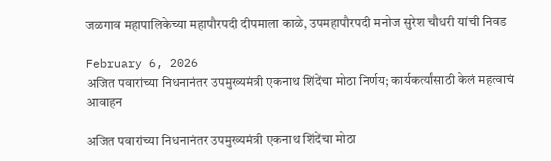जळगाव महापालिकेच्या महापौरपदी दीपमाला काळे, उपमहापौरपदी मनोज सुरेश चौधरी यांची निवड

February 6, 2026
अजित पवारांच्या निधनानंतर उपमुख्यमंत्री एकनाथ शिंदेंचा मोठा निर्णय; कार्यकर्त्यांसाठी केलं महत्वाचं आवाहन

अजित पवारांच्या निधनानंतर उपमुख्यमंत्री एकनाथ शिंदेंचा मोठा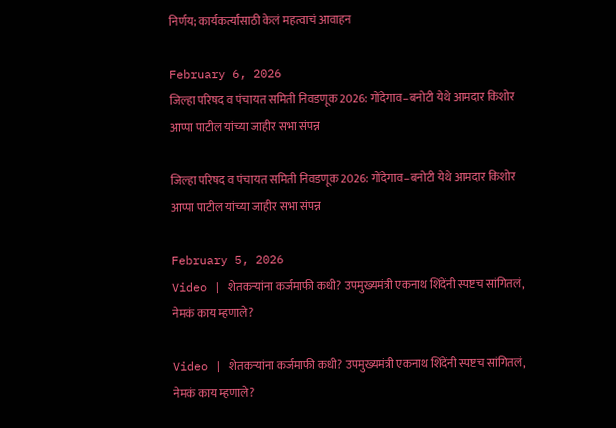निर्णय; कार्यकर्त्यांसाठी केलं महत्वाचं आवाहन

February 6, 2026
जिल्हा परिषद व पंचायत समिती निवडणूक 2026: गोंदेगाव–बनोटी येथे आमदार किशोर आप्पा पाटील यांच्या जाहीर सभा संपन्न

जिल्हा परिषद व पंचायत समिती निवडणूक 2026: गोंदेगाव–बनोटी येथे आमदार किशोर आप्पा पाटील यांच्या जाहीर सभा संपन्न

February 5, 2026
Video | शेतकऱ्यांना कर्जमाफी कधी? उपमुख्यमंत्री एकनाथ शिंदेंनी स्पष्टच सांगितलं, नेमकं काय म्हणाले?

Video | शेतकऱ्यांना कर्जमाफी कधी? उपमुख्यमंत्री एकनाथ शिंदेंनी स्पष्टच सांगितलं, नेमकं काय म्हणाले?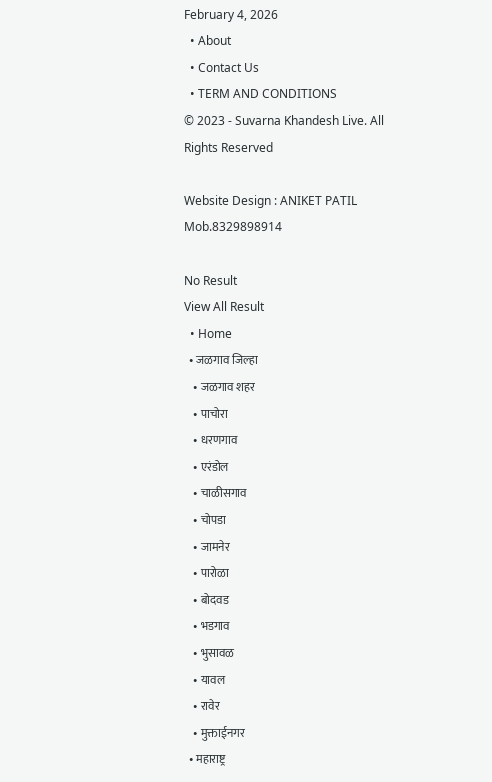February 4, 2026
  • About
  • Contact Us
  • TERM AND CONDITIONS
© 2023 - Suvarna Khandesh Live. All Rights Reserved

Website Design : ANIKET PATIL Mob.8329898914

No Result
View All Result
  • Home
  • जळगाव जिल्हा
    • जळगाव शहर
    • पाचोरा
    • धरणगाव
    • एरंडोल
    • चाळीसगाव
    • चोपडा
    • जामनेर
    • पारोळा
    • बोदवड
    • भडगाव
    • भुसावळ
    • यावल
    • रावेर
    • मुक्ताईनगर
  • महाराष्ट्र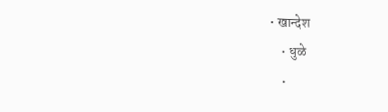• खान्देश
    • धुळे
    •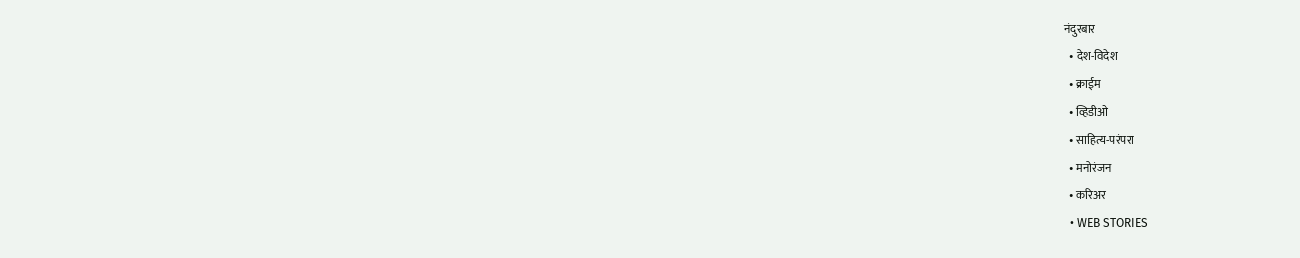नंदुरबार
  • देश-विदेश
  • क्राईम
  • व्हिडीओ
  • साहित्य-परंपरा
  • मनोरंजन
  • करिअर
  • WEB STORIES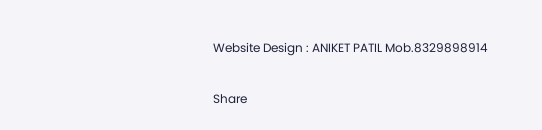Website Design : ANIKET PATIL Mob.8329898914

Share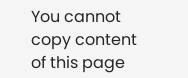You cannot copy content of this page